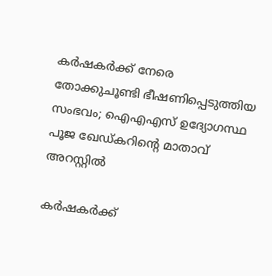കര്‍ഷകര്‍ക്ക് നേരെ തോക്കുചൂണ്ടി ഭീഷണിപ്പെടുത്തിയ സംഭവം; ഐഎഎസ് ഉദ്യോഗസ്ഥ പൂജ ഖേഡ്കറിന്റെ മാതാവ് അറസ്റ്റില്‍

കര്‍ഷകര്‍ക്ക്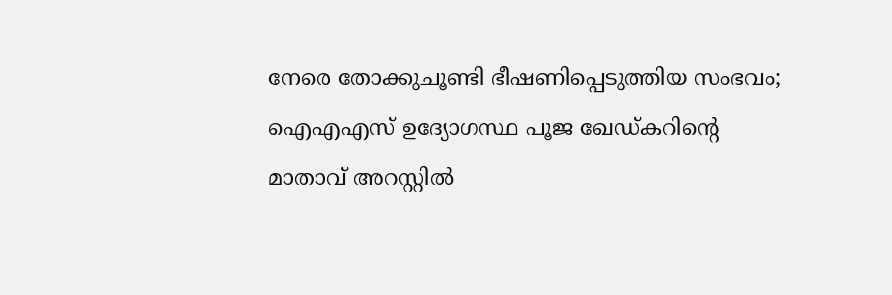നേരെ തോക്കുചൂണ്ടി ഭീഷണിപ്പെടുത്തിയ സംഭവം; ഐഎഎസ് ഉദ്യോഗസ്ഥ പൂജ ഖേഡ്കറിന്റെ മാതാവ് അറസ്റ്റില്‍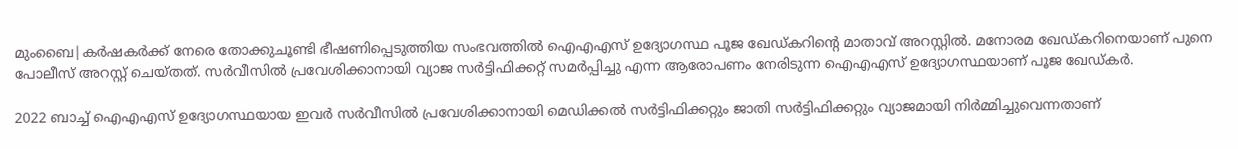മുംബൈ|കര്‍ഷകര്‍ക്ക് നേരെ തോക്കുചൂണ്ടി ഭീഷണിപ്പെടുത്തിയ സംഭവത്തില്‍ ഐഎഎസ് ഉദ്യോഗസ്ഥ പൂജ ഖേഡ്കറിന്റെ മാതാവ് അറസ്റ്റില്‍. മനോരമ ഖേഡ്കറിനെയാണ് പുനെ പോലീസ് അറസ്റ്റ് ചെയ്തത്. സര്‍വീസില്‍ പ്രവേശിക്കാനായി വ്യാജ സര്‍ട്ടിഫിക്കറ്റ് സമര്‍പ്പിച്ചു എന്ന ആരോപണം നേരിടുന്ന ഐഎഎസ് ഉദ്യോഗസ്ഥയാണ് പൂജ ഖേഡ്കര്‍.

2022 ബാച്ച് ഐഎഎസ് ഉദ്യോഗസ്ഥയായ ഇവര്‍ സര്‍വീസില്‍ പ്രവേശിക്കാനായി മെഡിക്കല്‍ സര്‍ട്ടിഫിക്കറ്റും ജാതി സര്‍ട്ടിഫിക്കറ്റും വ്യാജമായി നിര്‍മ്മിച്ചുവെന്നതാണ്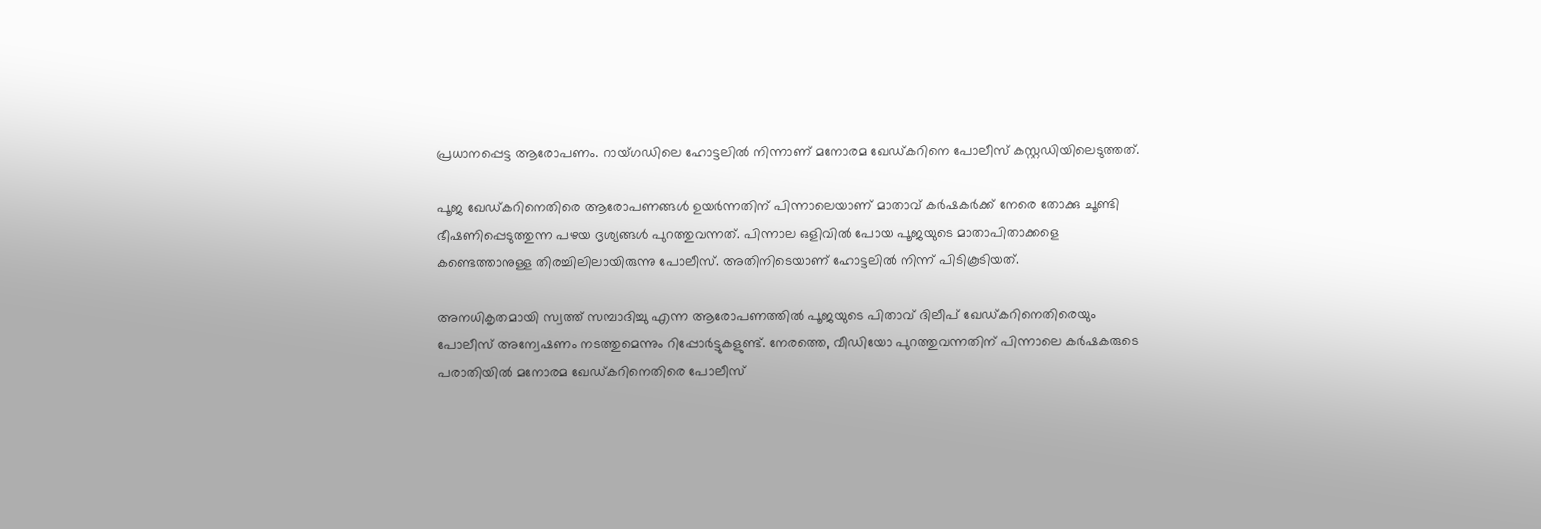പ്രധാനപ്പെട്ട ആരോപണം. റായ്ഗഡിലെ ഹോട്ടലില്‍ നിന്നാണ് മനോരമ ഖേഡ്കറിനെ പോലീസ് കസ്റ്റഡിയിലെടുത്തത്.

പൂജ ഖേഡ്കറിനെതിരെ ആരോപണങ്ങള്‍ ഉയര്‍ന്നതിന് പിന്നാലെയാണ് മാതാവ് കര്‍ഷകര്‍ക്ക് നേരെ തോക്കു ചൂണ്ടി ഭീഷണിപ്പെടുത്തുന്ന പഴയ ദൃശ്യങ്ങള്‍ പുറത്തുവന്നത്. പിന്നാല ഒളിവില്‍ പോയ പൂജയുടെ മാതാപിതാക്കളെ കണ്ടെത്താനുള്ള തിരച്ചിലിലായിരുന്നു പോലീസ്. അതിനിടെയാണ് ഹോട്ടലില്‍ നിന്ന് പിടികൂടിയത്.

അനധികൃതമായി സ്വത്ത് സമ്പാദിച്ചു എന്ന ആരോപണത്തില്‍ പൂജയുടെ പിതാവ് ദിലീപ് ഖേഡ്കറിനെതിരെയും പോലീസ് അന്വേഷണം നടത്തുമെന്നും റിപ്പോര്‍ട്ടുകളുണ്ട്. നേരത്തെ, വീഡിയോ പുറത്തുവന്നതിന് പിന്നാലെ കര്‍ഷകരുടെ പരാതിയില്‍ മനോരമ ഖേഡ്കറിനെതിരെ പോലീസ്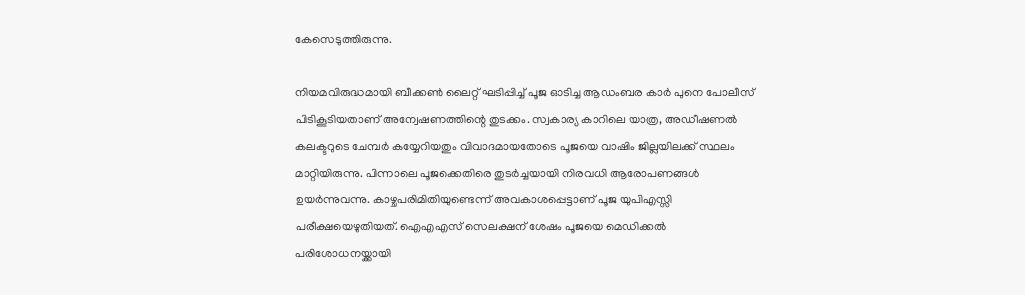കേസെടുത്തിരുന്നു.

നിയമവിരുദ്ധമായി ബീക്കണ്‍ ലൈറ്റ് ഘടിപ്പിച്ച് പൂജ ഓടിച്ച ആഡംബര കാര്‍ പുനെ പോലീസ് പിടികൂടിയതാണ് അന്വേഷണത്തിന്റെ തുടക്കം. സ്വകാര്യ കാറിലെ യാത്ര, അഡീഷണല്‍ കലക്ടറുടെ ചേമ്പര്‍ കയ്യേറിയതും വിവാദമായതോടെ പൂജയെ വാഷിം ജില്ലയിലക്ക് സ്ഥലം മാറ്റിയിരുന്നു. പിന്നാലെ പൂജക്കെതിരെ തുടര്‍ച്ചയായി നിരവധി ആരോപണങ്ങള്‍ ഉയര്‍ന്നുവന്നു. കാഴ്ചപരിമിതിയുണ്ടെന്ന് അവകാശപ്പെട്ടാണ് പൂജ യുപിഎസ്സി പരീക്ഷയെഴുതിയത്. ഐഎഎസ് സെലക്ഷന് ശേഷം പൂജയെ മെഡിക്കല്‍ പരിശോധനയ്ക്കായി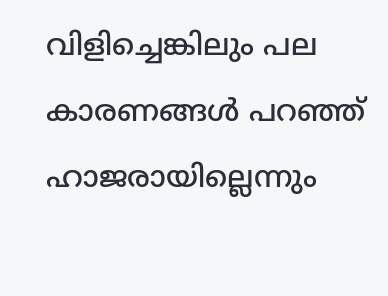വിളിച്ചെങ്കിലും പല കാരണങ്ങള്‍ പറഞ്ഞ് ഹാജരായില്ലെന്നും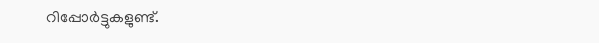റിപ്പോര്‍ട്ടുകളുണ്ട്.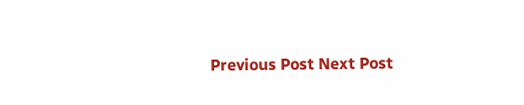Previous Post Next Post